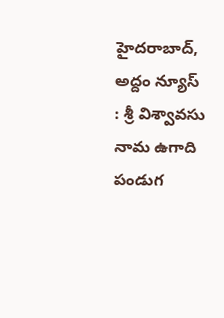హైదరాబాద్, అద్దం న్యూస్ : శ్రీ విశ్వావసు నామ ఉగాది పండుగ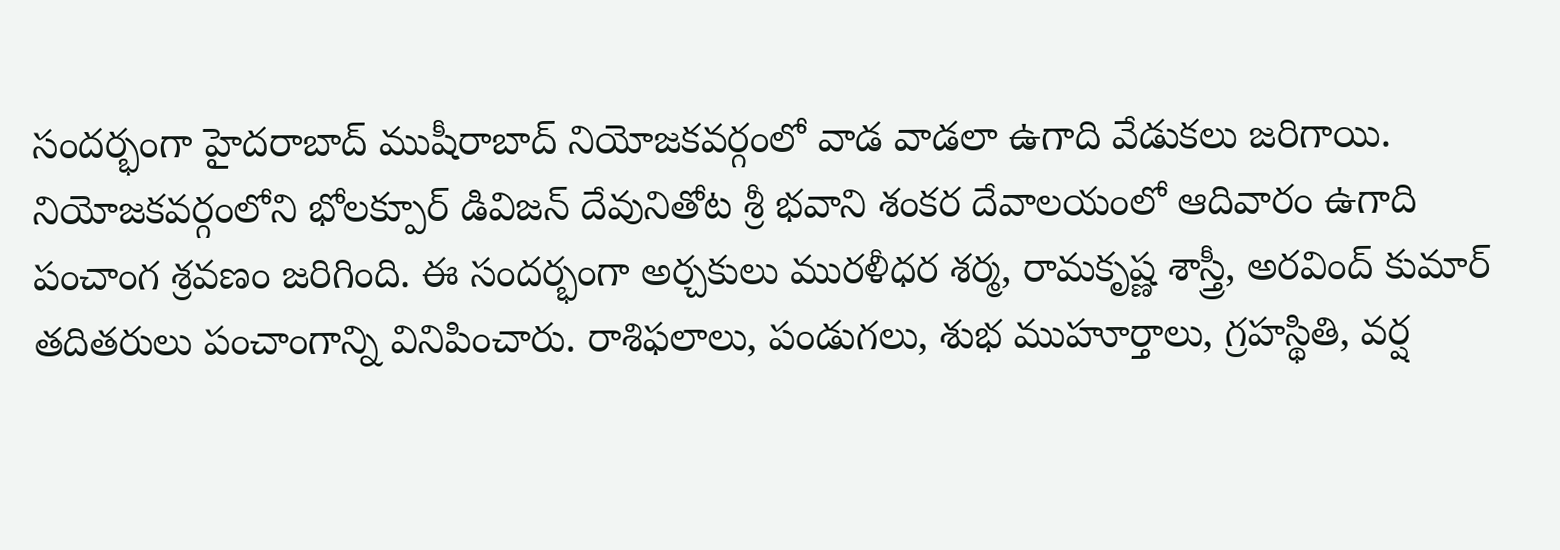సందర్భంగా హైదరాబాద్ ముషీరాబాద్ నియోజకవర్గంలో వాడ వాడలా ఉగాది వేడుకలు జరిగాయి. నియోజకవర్గంలోని భోలక్పూర్ డివిజన్ దేవునితోట శ్రీ భవాని శంకర దేవాలయంలో ఆదివారం ఉగాది పంచాంగ శ్రవణం జరిగింది. ఈ సందర్భంగా అర్చకులు మురళీధర శర్మ, రామకృష్ణ శాస్త్రీ, అరవింద్ కుమార్ తదితరులు పంచాంగాన్ని వినిపించారు. రాశిఫలాలు, పండుగలు, శుభ ముహూర్తాలు, గ్రహస్థితి, వర్ష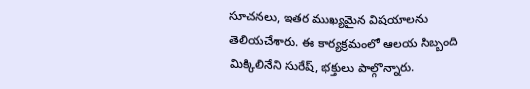సూచనలు, ఇతర ముఖ్యమైన విషయాలను తెలియచేశారు. ఈ కార్యక్రమంలో ఆలయ సిబ్బంది మిక్కిలినేని సురేష్, భక్తులు పాల్గొన్నారు.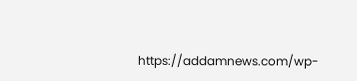https://addamnews.com/wp-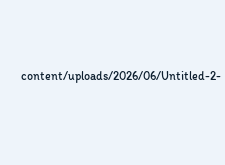content/uploads/2026/06/Untitled-2-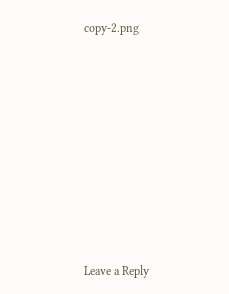copy-2.png













Leave a Reply